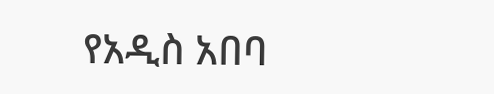የአዲስ አበባ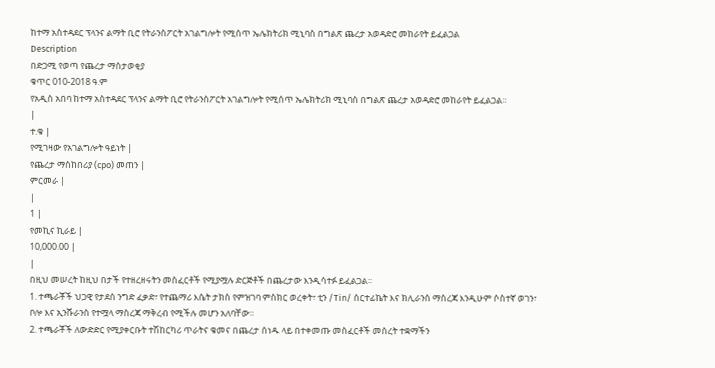ከተማ አስተዳደር ፕላንና ልማት ቢሮ የትራንስፖርት አገልግሎት የሚሰጥ ኤሌክትሪክ ሚኒባስ በግልጽ ጨረታ አወዳድሮ መከራየት ይፈልጋል
Description
በድጋሚ የወጣ የጨረታ ማስታወቂያ
ቁጥር 010-2018 ዓ.ም
የአዲስ አበባ ከተማ አስተዳደር ፕላንና ልማት ቢሮ የትራንስፖርት አገልግሎት የሚሰጥ ኤሌክትሪክ ሚኒባስ በግልጽ ጨረታ አወዳድሮ መከራየት ይፈልጋል።
|
ተ.ቁ |
የሚገዛው የአገልግሎት ዓይነት |
የጨረታ ማስከበሪያ (cpo) መጠን |
ምርመራ |
|
1 |
የመኪና ኪራይ |
10,000.00 |
|
በዚህ መሠረት ከዚህ በታች የተዘረዘሩትን መስፈርቶች የሚያሟሉ ድርጅቶች በጨረታው እንዲሳተፉ ይፈልጋል።
1. ተጫራቾች ህጋዊ የታደሰ ንግድ ፈቃድ፣ የተጨማሪ እሴት ታክስ የምዝገባ ምስክር ወረቀት፣ ቲን /Tin/ ሰርተፊኬት እና ክሊራንስ ማስረጃ እንዲሁም ሶስተኛ ወገን፣ ቦሎ እና ኢንሹራንስ የተሟላ ማስረጃ ማቅረብ የሚችሉ መሆን አለባቸው።
2. ተጫራቾች ለውድድር የሚያቀርቡት ተሽከርካሪ ጥራትና ቁመና በጨረታ ሰነዱ ላይ በተቀመጡ መስፈርቶች መሰረት ተቋማችን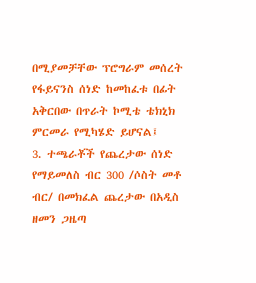በሚያመቻቸው ፕሮግራም መሰረት የፋይናንስ ሰነድ ከመከፈቱ በፊት አቅርበው በጥራት ኮሚቴ ቴክኒክ ምርመራ የሚካሄድ ይሆናል፤
3. ተጫራቾች የጨረታው ሰነድ የማይመለስ ብር 300 /ሶስት መቶ ብር/ በመክፈል ጨረታው በአዲስ ዘመን ጋዜጣ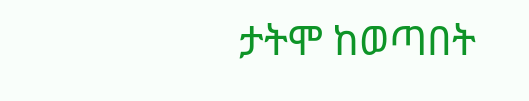ታትሞ ከወጣበት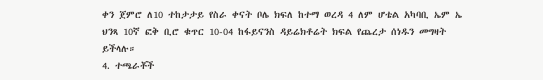ቀን ጀምሮ ለ10 ተከታታይ የስራ ቀናት ቦሌ ክፍለ ከተማ ወረዳ 4 ለም ሆቴል አካባቢ ኤም ኤ ህንጻ 10ኛ ፎቅ ቢሮ ቁጥር 10-04 ከፋይናንስ ዳይሬክቶሬት ክፍል የጨረታ ሰነዱን መግዛት ይችላሉ።
4. ተጫራቾች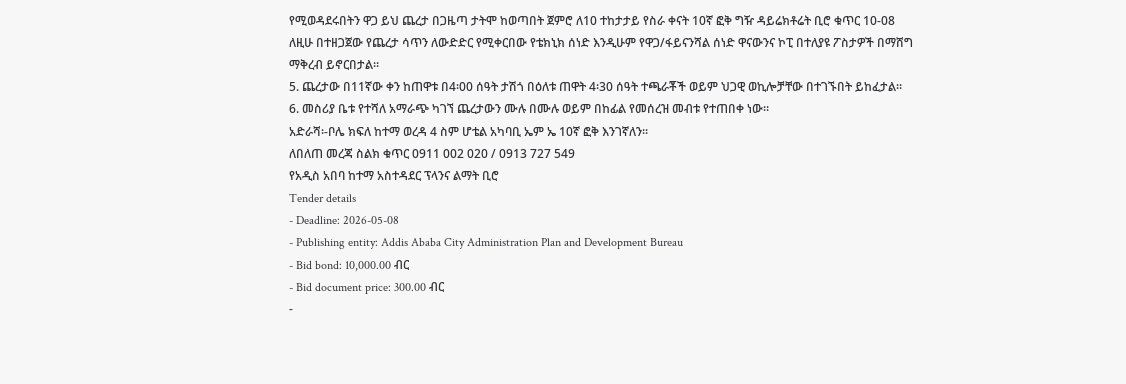የሚወዳደሩበትን ዋጋ ይህ ጨረታ በጋዜጣ ታትሞ ከወጣበት ጀምሮ ለ10 ተከታታይ የስራ ቀናት 10ኛ ፎቅ ግዥ ዳይሬክቶሬት ቢሮ ቁጥር 10-08 ለዚሁ በተዘጋጀው የጨረታ ሳጥን ለውድድር የሚቀርበው የቴክኒክ ሰነድ እንዲሁም የዋጋ/ፋይናንሻል ሰነድ ዋናውንና ኮፒ በተለያዩ ፖስታዎች በማሸግ ማቅረብ ይኖርበታል።
5. ጨረታው በ11ኛው ቀን ከጠዋቱ በ4፡00 ሰዓት ታሽጎ በዕለቱ ጠዋት 4፡30 ሰዓት ተጫራቾች ወይም ህጋዊ ወኪሎቻቸው በተገኙበት ይከፈታል።
6. መስሪያ ቤቱ የተሻለ አማራጭ ካገኘ ጨረታውን ሙሉ በሙሉ ወይም በከፊል የመሰረዝ መብቱ የተጠበቀ ነው።
አድራሻ፡-ቦሌ ክፍለ ከተማ ወረዳ 4 ስም ሆቴል አካባቢ ኤም ኤ 10ኛ ፎቅ እንገኛለን።
ለበለጠ መረጃ ስልክ ቁጥር 0911 002 020 / 0913 727 549
የአዲስ አበባ ከተማ አስተዳደር ፕላንና ልማት ቢሮ
Tender details
- Deadline: 2026-05-08
- Publishing entity: Addis Ababa City Administration Plan and Development Bureau
- Bid bond: 10,000.00 ብር
- Bid document price: 300.00 ብር
-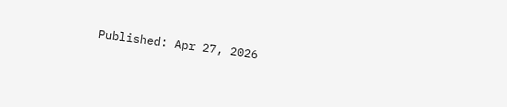Published: Apr 27, 2026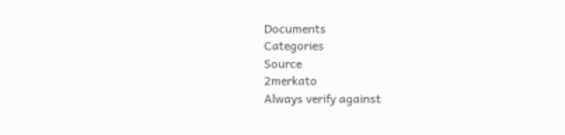Documents
Categories
Source
2merkato
Always verify against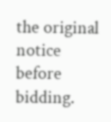the original notice before bidding.